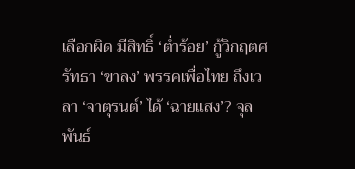เลือกผิด มีสิทธิ์ ‘ต่ำร้อย’ กู้วิกฤตศรัทธา ‘ขาลง’ พรรคเพื่อไทย ถึงเวลา ‘จาตุรนต์’ ได้ ‘ฉายแสง’? จุลพันธ์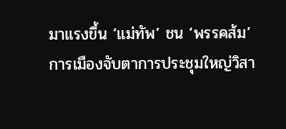มาแรงขึ้น ‘แม่ทัพ’ ชน ‘พรรคส้ม’
การเมืองจับตาการประชุมใหญ่วิสา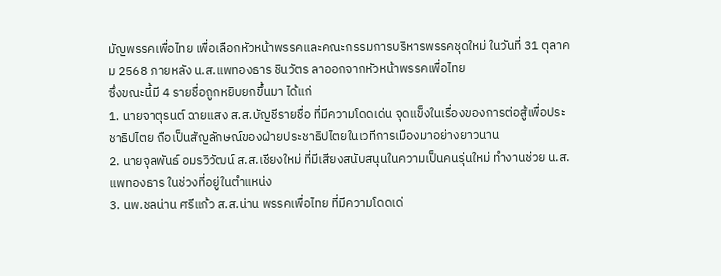มัญพรรคเพื่อไทย เพื่อเลือกหัวหน้าพรรคและคณะกรรมการบริหารพรรคชุดใหม่ ในวันที่ 31 ตุลาคม 2568 ภายหลัง น.ส.แพทองธาร ชินวัตร ลาออกจากหัวหน้าพรรคเพื่อไทย
ซึ่งขณะนี้มี 4 รายชื่อถูกหยิบยกขึ้นมา ได้แก่
1. นายจาตุรนต์ ฉายแสง ส.ส.บัญชีรายชื่อ ที่มีความโดดเด่น จุดแข็งในเรื่องของการต่อสู้เพื่อประชาธิปไตย ถือเป็นสัญลักษณ์ของฝ่ายประชาธิปไตยในเวทีการเมืองมาอย่างยาวนาน
2. นายจุลพันธ์ อมรวิวัฒน์ ส.ส.เชียงใหม่ ที่มีเสียงสนับสนุนในความเป็นคนรุ่นใหม่ ทำงานช่วย น.ส.แพทองธาร ในช่วงที่อยู่ในตำแหน่ง
3. นพ.ชลน่าน ศรีแก้ว ส.ส.น่าน พรรคเพื่อไทย ที่มีความโดดเด่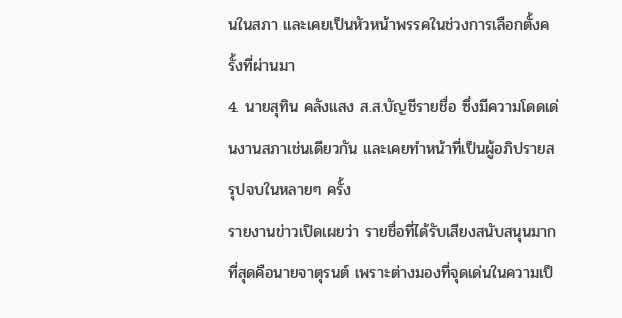นในสภา และเคยเป็นหัวหน้าพรรคในช่วงการเลือกตั้งครั้งที่ผ่านมา
4. นายสุทิน คลังแสง ส.ส.บัญชีรายชื่อ ซึ่งมีความโดดเด่นงานสภาเช่นเดียวกัน และเคยทำหน้าที่เป็นผู้อภิปรายสรุปจบในหลายๆ ครั้ง
รายงานข่าวเปิดเผยว่า รายชื่อที่ได้รับเสียงสนับสนุนมากที่สุดคือนายจาตุรนต์ เพราะต่างมองที่จุดเด่นในความเป็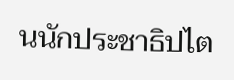นนักประชาธิปไต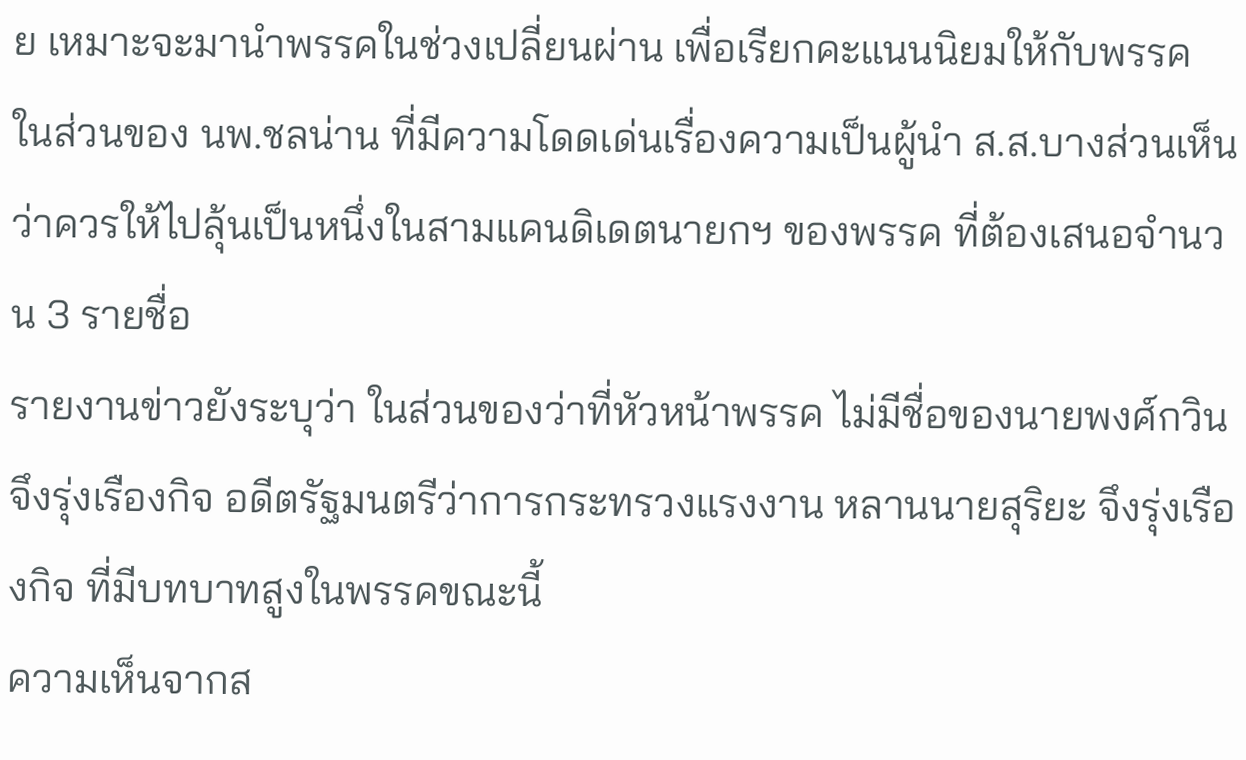ย เหมาะจะมานำพรรคในช่วงเปลี่ยนผ่าน เพื่อเรียกคะแนนนิยมให้กับพรรค
ในส่วนของ นพ.ชลน่าน ที่มีความโดดเด่นเรื่องความเป็นผู้นำ ส.ส.บางส่วนเห็นว่าควรให้ไปลุ้นเป็นหนึ่งในสามแคนดิเดตนายกฯ ของพรรค ที่ต้องเสนอจำนวน 3 รายชื่อ
รายงานข่าวยังระบุว่า ในส่วนของว่าที่หัวหน้าพรรค ไม่มีชื่อของนายพงศ์กวิน จึงรุ่งเรืองกิจ อดีตรัฐมนตรีว่าการกระทรวงแรงงาน หลานนายสุริยะ จึงรุ่งเรืองกิจ ที่มีบทบาทสูงในพรรคขณะนี้
ความเห็นจากส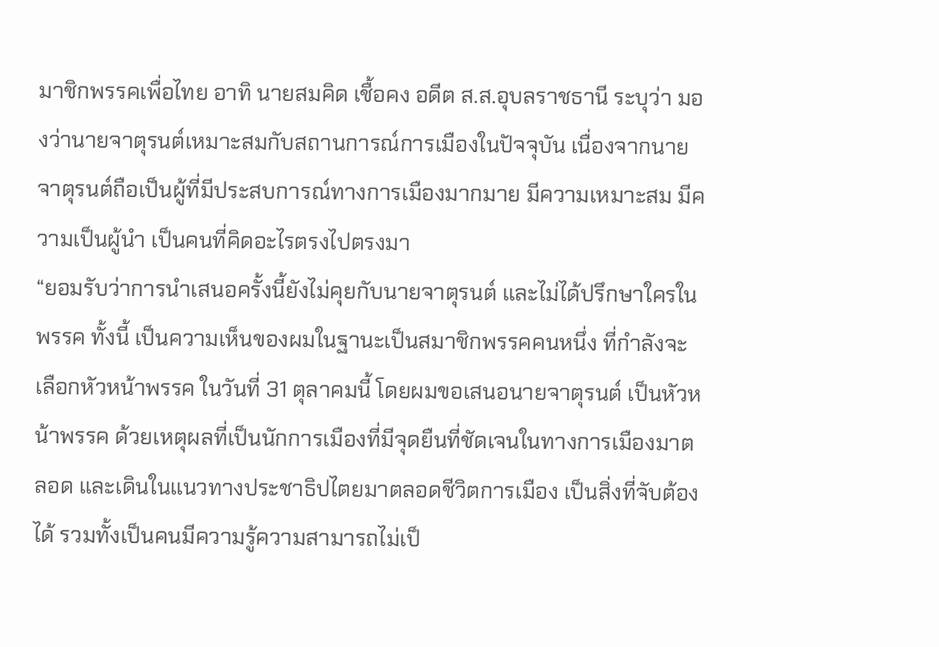มาชิกพรรคเพื่อไทย อาทิ นายสมคิด เชื้อคง อดีต ส.ส.อุบลราชธานี ระบุว่า มองว่านายจาตุรนต์เหมาะสมกับสถานการณ์การเมืองในปัจจุบัน เนื่องจากนายจาตุรนต์ถือเป็นผู้ที่มีประสบการณ์ทางการเมืองมากมาย มีความเหมาะสม มีความเป็นผู้นำ เป็นคนที่คิดอะไรตรงไปตรงมา
“ยอมรับว่าการนำเสนอครั้งนี้ยังไม่คุยกับนายจาตุรนต์ และไม่ได้ปรึกษาใครในพรรค ทั้งนี้ เป็นความเห็นของผมในฐานะเป็นสมาชิกพรรคคนหนึ่ง ที่กำลังจะเลือกหัวหน้าพรรค ในวันที่ 31 ตุลาคมนี้ โดยผมขอเสนอนายจาตุรนต์ เป็นหัวหน้าพรรค ด้วยเหตุผลที่เป็นนักการเมืองที่มีจุดยืนที่ชัดเจนในทางการเมืองมาตลอด และเดินในแนวทางประชาธิปไตยมาตลอดชีวิตการเมือง เป็นสิ่งที่จับต้องได้ รวมทั้งเป็นคนมีความรู้ความสามารถไม่เป็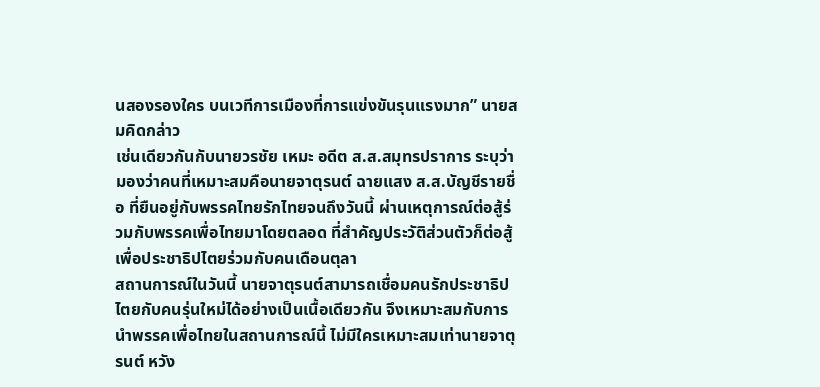นสองรองใคร บนเวทีการเมืองที่การแข่งขันรุนแรงมาก” นายสมคิดกล่าว
เช่นเดียวกันกับนายวรชัย เหมะ อดีต ส.ส.สมุทรปราการ ระบุว่า มองว่าคนที่เหมาะสมคือนายจาตุรนต์ ฉายแสง ส.ส.บัญชีรายชื่อ ที่ยืนอยู่กับพรรคไทยรักไทยจนถึงวันนี้ ผ่านเหตุการณ์ต่อสู้ร่วมกับพรรคเพื่อไทยมาโดยตลอด ที่สำคัญประวัติส่วนตัวก็ต่อสู้เพื่อประชาธิปไตยร่วมกับคนเดือนตุลา
สถานการณ์ในวันนี้ นายจาตุรนต์สามารถเชื่อมคนรักประชาธิปไตยกับคนรุ่นใหม่ได้อย่างเป็นเนื้อเดียวกัน จึงเหมาะสมกับการนำพรรคเพื่อไทยในสถานการณ์นี้ ไม่มีใครเหมาะสมเท่านายจาตุรนต์ หวัง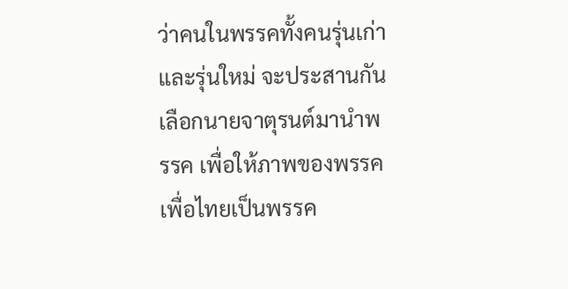ว่าคนในพรรคทั้งคนรุ่นเก่าและรุ่นใหม่ จะประสานกันเลือกนายจาตุรนต์มานำพรรค เพื่อให้ภาพของพรรคเพื่อไทยเป็นพรรค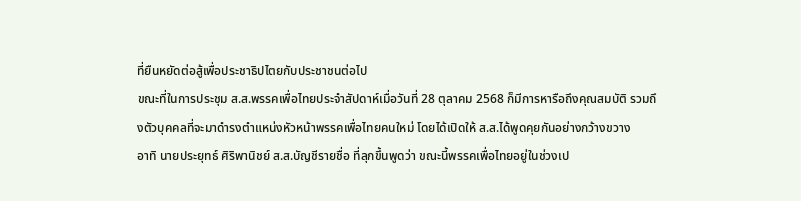ที่ยืนหยัดต่อสู้เพื่อประชาธิปไตยกับประชาชนต่อไป
ขณะที่ในการประชุม ส.ส.พรรคเพื่อไทยประจำสัปดาห์เมื่อวันที่ 28 ตุลาคม 2568 ก็มีการหารือถึงคุณสมบัติ รวมถึงตัวบุคคลที่จะมาดำรงตำแหน่งหัวหน้าพรรคเพื่อไทยคนใหม่ โดยได้เปิดให้ ส.ส.ได้พูดคุยกันอย่างกว้างขวาง
อาทิ นายประยุทธ์ ศิริพานิชย์ ส.ส.บัญชีรายชื่อ ที่ลุกขึ้นพูดว่า ขณะนี้พรรคเพื่อไทยอยู่ในช่วงเป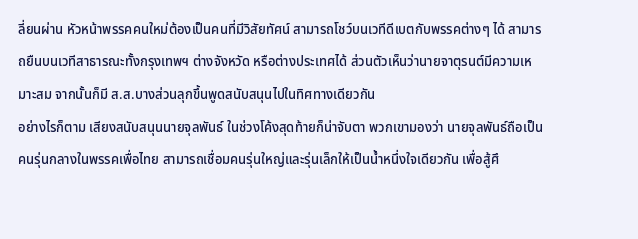ลี่ยนผ่าน หัวหน้าพรรคคนใหม่ต้องเป็นคนที่มีวิสัยทัศน์ สามารถโชว์บนเวทีดีเบตกับพรรคต่างๆ ได้ สามารถยืนบนเวทีสาธารณะทั้งกรุงเทพฯ ต่างจังหวัด หรือต่างประเทศได้ ส่วนตัวเห็นว่านายจาตุรนต์มีความเหมาะสม จากนั้นก็มี ส.ส.บางส่วนลุกขึ้นพูดสนับสนุนไปในทิศทางเดียวกัน
อย่างไรก็ตาม เสียงสนับสนุนนายจุลพันธ์ ในช่วงโค้งสุดท้ายก็น่าจับตา พวกเขามองว่า นายจุลพันธ์ถือเป็นคนรุ่นกลางในพรรคเพื่อไทย สามารถเชื่อมคนรุ่นใหญ่และรุ่นเล็กให้เป็นน้ำหนึ่งใจเดียวกัน เพื่อสู้ศึ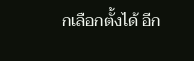กเลือกตั้งได้ อีก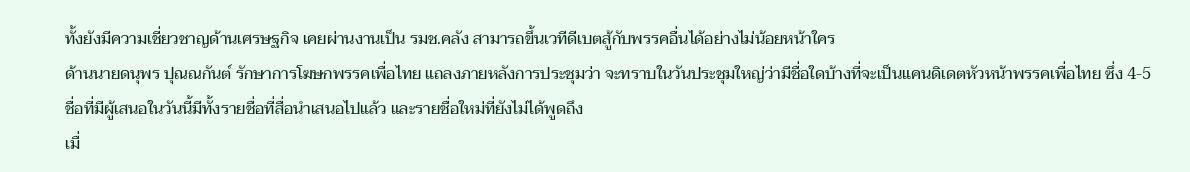ทั้งยังมีความเชี่ยวชาญด้านเศรษฐกิจ เคยผ่านงานเป็น รมช.คลัง สามารถขึ้นเวทีดีเบตสู้กับพรรคอื่นได้อย่างไม่น้อยหน้าใคร
ด้านนายดนุพร ปุณณกันต์ รักษาการโฆษกพรรคเพื่อไทย แถลงภายหลังการประชุมว่า จะทราบในวันประชุมใหญ่ว่ามีชื่อใดบ้างที่จะเป็นแคนดิเดตหัวหน้าพรรคเพื่อไทย ซึ่ง 4-5 ชื่อที่มีผู้เสนอในวันนี้มีทั้งรายชื่อที่สื่อนำเสนอไปแล้ว และรายชื่อใหม่ที่ยังไม่ได้พูดถึง
เมื่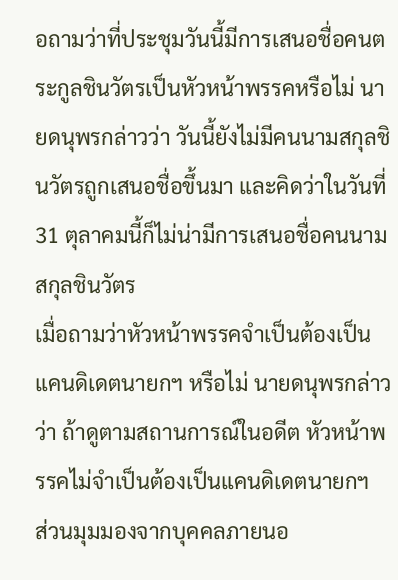อถามว่าที่ประชุมวันนี้มีการเสนอชื่อคนตระกูลชินวัตรเป็นหัวหน้าพรรคหรือไม่ นายดนุพรกล่าวว่า วันนี้ยังไม่มีคนนามสกุลชินวัตรถูกเสนอชื่อขึ้นมา และคิดว่าในวันที่ 31 ตุลาคมนี้ก็ไม่น่ามีการเสนอชื่อคนนามสกุลชินวัตร
เมื่อถามว่าหัวหน้าพรรคจำเป็นต้องเป็นแคนดิเดตนายกฯ หรือไม่ นายดนุพรกล่าวว่า ถ้าดูตามสถานการณ์ในอดีต หัวหน้าพรรคไม่จำเป็นต้องเป็นแคนดิเดตนายกฯ
ส่วนมุมมองจากบุคคลภายนอ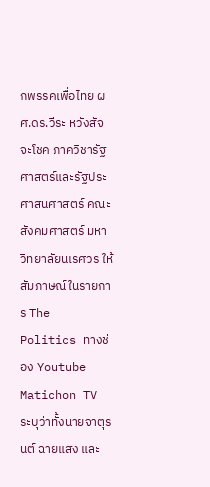กพรรคเพื่อไทย ผศ.ดร.วีระ หวังสัจจะโชค ภาควิชารัฐศาสตร์และรัฐประศาสนศาสตร์ คณะสังคมศาสตร์ มหาวิทยาลัยนเรศวร ให้สัมภาษณ์ในรายการ The Politics ทางช่อง Youtube Matichon TV ระบุว่าทั้งนายจาตุรนต์ ฉายแสง และ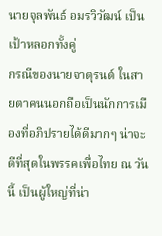นายจุลพันธ์ อมรวิวัฒน์ เป็นเป้าหลอกทั้งคู่
กรณีของนายจาตุรนต์ ในสายตาคนนอกถือเป็นนักการเมืองที่อภิปรายได้ดีมากๆ น่าจะดีที่สุดในพรรคเพื่อไทย ณ วันนี้ เป็นผู้ใหญ่ที่น่า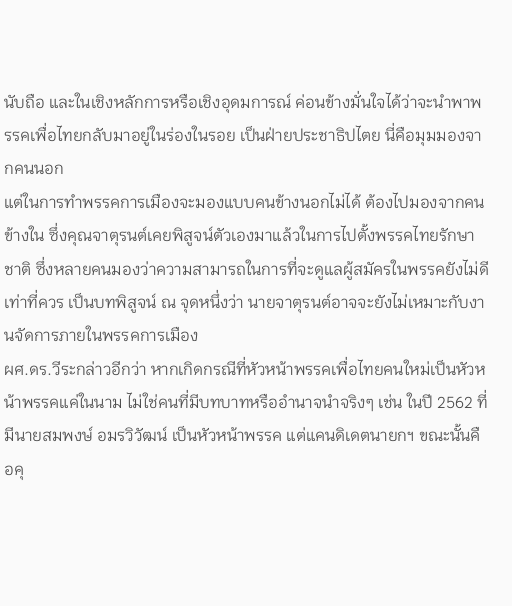นับถือ และในเชิงหลักการหรือเชิงอุดมการณ์ ค่อนข้างมั่นใจได้ว่าจะนำพาพรรคเพื่อไทยกลับมาอยู่ในร่องในรอย เป็นฝ่ายประชาธิปไตย นี่คือมุมมองจากคนนอก
แต่ในการทำพรรคการเมืองจะมองแบบคนข้างนอกไม่ได้ ต้องไปมองจากคนข้างใน ซึ่งคุณจาตุรนต์เคยพิสูจน์ตัวเองมาแล้วในการไปตั้งพรรคไทยรักษาชาติ ซึ่งหลายคนมองว่าความสามารถในการที่จะดูแลผู้สมัครในพรรคยังไม่ดีเท่าที่ควร เป็นบทพิสูจน์ ณ จุดหนึ่งว่า นายจาตุรนต์อาจจะยังไม่เหมาะกับงานจัดการภายในพรรคการเมือง
ผศ.ดร.วีระกล่าวอีกว่า หากเกิดกรณีที่หัวหน้าพรรคเพื่อไทยคนใหม่เป็นหัวหน้าพรรคแค่ในนาม ไม่ใช่คนที่มีบทบาทหรืออำนาจนำจริงๆ เช่น ในปี 2562 ที่มีนายสมพงษ์ อมรวิวัฒน์ เป็นหัวหน้าพรรค แต่แคนดิเดตนายกฯ ขณะนั้นคือคุ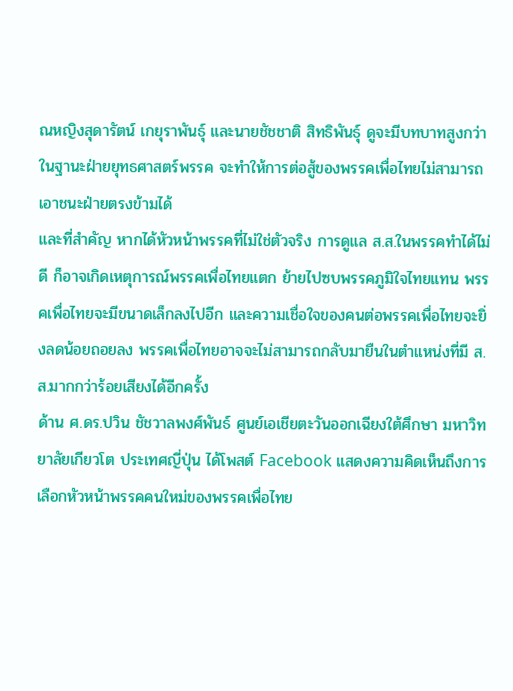ณหญิงสุดารัตน์ เกยุราพันธุ์ และนายชัชชาติ สิทธิพันธุ์ ดูจะมีบทบาทสูงกว่าในฐานะฝ่ายยุทธศาสตร์พรรค จะทำให้การต่อสู้ของพรรคเพื่อไทยไม่สามารถเอาชนะฝ่ายตรงข้ามได้
และที่สำคัญ หากได้หัวหน้าพรรคที่ไม่ใช่ตัวจริง การดูแล ส.ส.ในพรรคทำได้ไม่ดี ก็อาจเกิดเหตุการณ์พรรคเพื่อไทยแตก ย้ายไปซบพรรคภูมิใจไทยแทน พรรคเพื่อไทยจะมีขนาดเล็กลงไปอีก และความเชื่อใจของคนต่อพรรคเพื่อไทยจะยิ่งลดน้อยถอยลง พรรคเพื่อไทยอาจจะไม่สามารถกลับมายืนในตำแหน่งที่มี ส.ส.มากกว่าร้อยเสียงได้อีกครั้ง
ด้าน ศ.ดร.ปวิน ชัชวาลพงศ์พันธ์ ศูนย์เอเชียตะวันออกเฉียงใต้ศึกษา มหาวิทยาลัยเกียวโต ประเทศญี่ปุ่น ได้โพสต์ Facebook แสดงความคิดเห็นถึงการเลือกหัวหน้าพรรคคนใหม่ของพรรคเพื่อไทย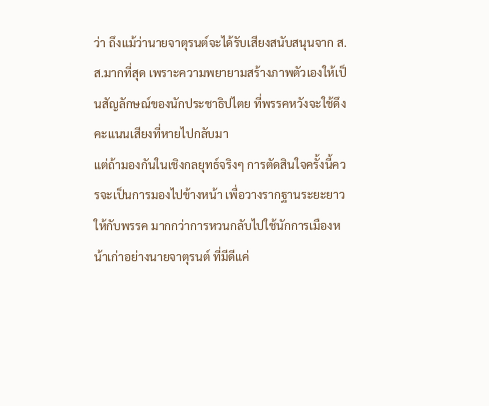ว่า ถึงแม้ว่านายจาตุรนต์จะได้รับเสียงสนับสนุนจาก ส.ส.มากที่สุด เพราะความพยายามสร้างภาพตัวเองให้เป็นสัญลักษณ์ของนักประชาธิปไตย ที่พรรคหวังจะใช้ดึงคะแนนเสียงที่หายไปกลับมา
แต่ถ้ามองกันในเชิงกลยุทธ์จริงๆ การตัดสินใจครั้งนี้ควรจะเป็นการมองไปข้างหน้า เพื่อวางรากฐานระยะยาวให้กับพรรค มากกว่าการหวนกลับไปใช้นักการเมืองหน้าเก่าอย่างนายจาตุรนต์ ที่มีดีแค่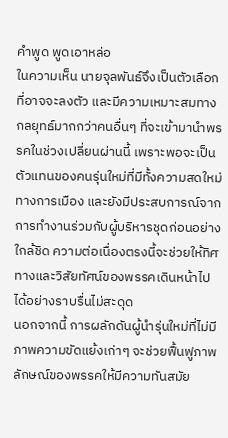คำพูด พูดเอาหล่อ
ในความเห็น นายจุลพันธ์จึงเป็นตัวเลือกที่อาจจะลงตัว และมีความเหมาะสมทางกลยุทธ์มากกว่าคนอื่นๆ ที่จะเข้ามานำพรรคในช่วงเปลี่ยนผ่านนี้ เพราะพอจะเป็นตัวแทนของคนรุ่นใหม่ที่มีทั้งความสดใหม่ทางการเมือง และยังมีประสบการณ์จากการทำงานร่วมกับผู้บริหารชุดก่อนอย่างใกล้ชิด ความต่อเนื่องตรงนี้จะช่วยให้ทิศทางและวิสัยทัศน์ของพรรคเดินหน้าไปได้อย่างราบรื่นไม่สะดุด
นอกจากนี้ การผลักดันผู้นำรุ่นใหม่ที่ไม่มีภาพความขัดแย้งเก่าๆ จะช่วยฟื้นฟูภาพลักษณ์ของพรรคให้มีความทันสมัย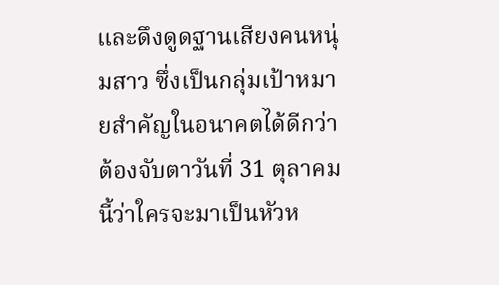และดึงดูดฐานเสียงคนหนุ่มสาว ซึ่งเป็นกลุ่มเป้าหมายสำคัญในอนาคตได้ดีกว่า
ต้องจับตาวันที่ 31 ตุลาคมนี้ว่าใครจะมาเป็นหัวห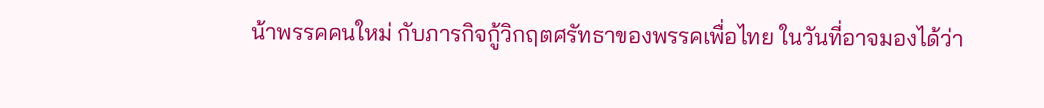น้าพรรคคนใหม่ กับภารกิจกู้วิกฤตศรัทธาของพรรคเพื่อไทย ในวันที่อาจมองได้ว่า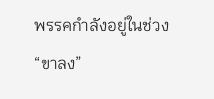พรรคกำลังอยู่ในช่วง “ขาลง”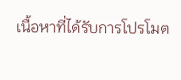เนื้อหาที่ได้รับการโปรโมต